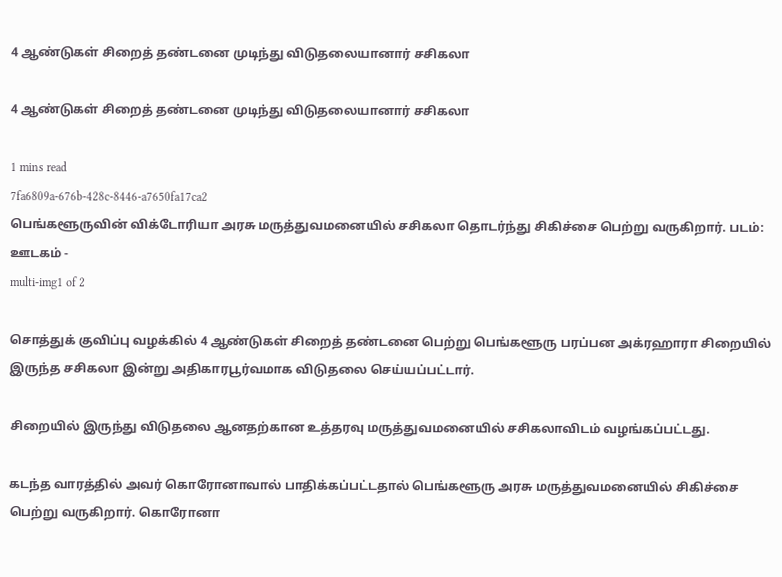4 ஆண்டுகள் சிறைத் தண்டனை முடிந்து விடுதலையானார் சசிகலா

4 ஆண்டுகள் சிறைத் தண்டனை முடிந்து விடுதலையானார் சசிகலா

1 mins read
7fa6809a-676b-428c-8446-a7650fa17ca2
பெங்களூருவின் விக்டோரியா அரசு மருத்துவமனையில் சசிகலா தொடர்ந்து சிகிச்சை பெற்று வருகிறார். படம்: ஊடகம் -
multi-img1 of 2

சொத்துக் குவிப்பு வழக்கில் 4 ஆண்டுகள் சிறைத் தண்டனை பெற்று பெங்களூரு பரப்பன அக்ரஹாரா சிறையில் இருந்த சசிகலா இன்று அதிகாரபூர்வமாக விடுதலை செய்யப்பட்டார்.

சிறையில் இருந்து விடுதலை ஆனதற்கான உத்தரவு மருத்துவமனையில் சசிகலாவிடம் வழங்கப்பட்டது.

கடந்த வாரத்தில் அவர் கொரோனாவால் பாதிக்கப்பட்டதால் பெங்களூரு அரசு மருத்துவமனையில் சிகிச்சை பெற்று வருகிறார். கொரோனா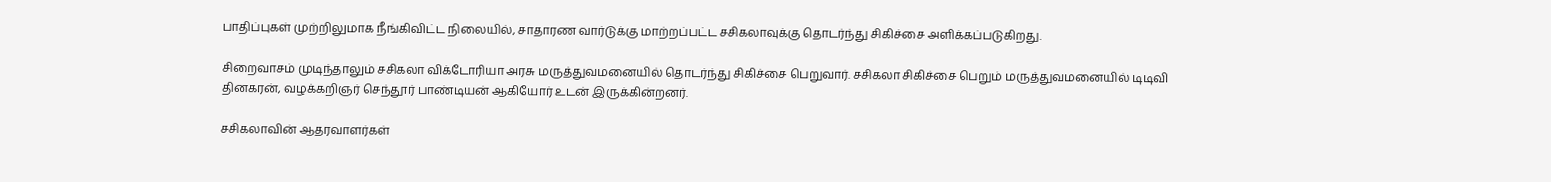பாதிப்புகள் முற்றிலுமாக நீங்கிவிட்ட நிலையில், சாதாரண வார்டுக்கு மாற்றப்பட்ட சசிகலாவுக்கு தொடர்ந்து சிகிச்சை அளிக்கப்படுகிறது.

சிறைவாசம் முடிந்தாலும் சசிகலா விக்டோரியா அரசு மருத்துவமனையில் தொடர்ந்து சிகிச்சை பெறுவார். சசிகலா சிகிச்சை பெறும் மருத்துவமனையில் டிடிவி தினகரன், வழக்கறிஞர் செந்தூர் பாண்டியன் ஆகியோர் உடன் இருக்கின்றனர்.

சசிகலாவின் ஆதரவாளர்கள்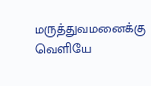மருத்துவமனைக்கு வெளியே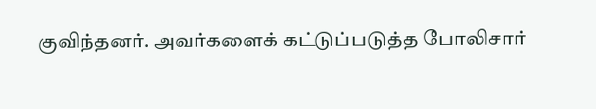குவிந்தனர். அவர்களைக் கட்டுப்படுத்த போலிசார்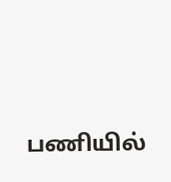பணியில்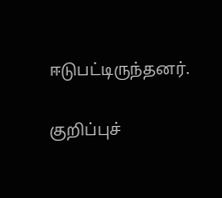ஈடுபட்டிருந்தனர்.

குறிப்புச்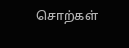சொற்கள்